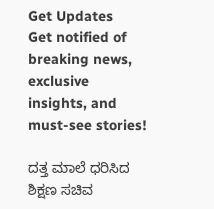Get Updates
Get notified of breaking news, exclusive insights, and must-see stories!

ದತ್ತ ಮಾಲೆ ಧರಿಸಿದ ಶಿಕ್ಷಣ ಸಚಿವ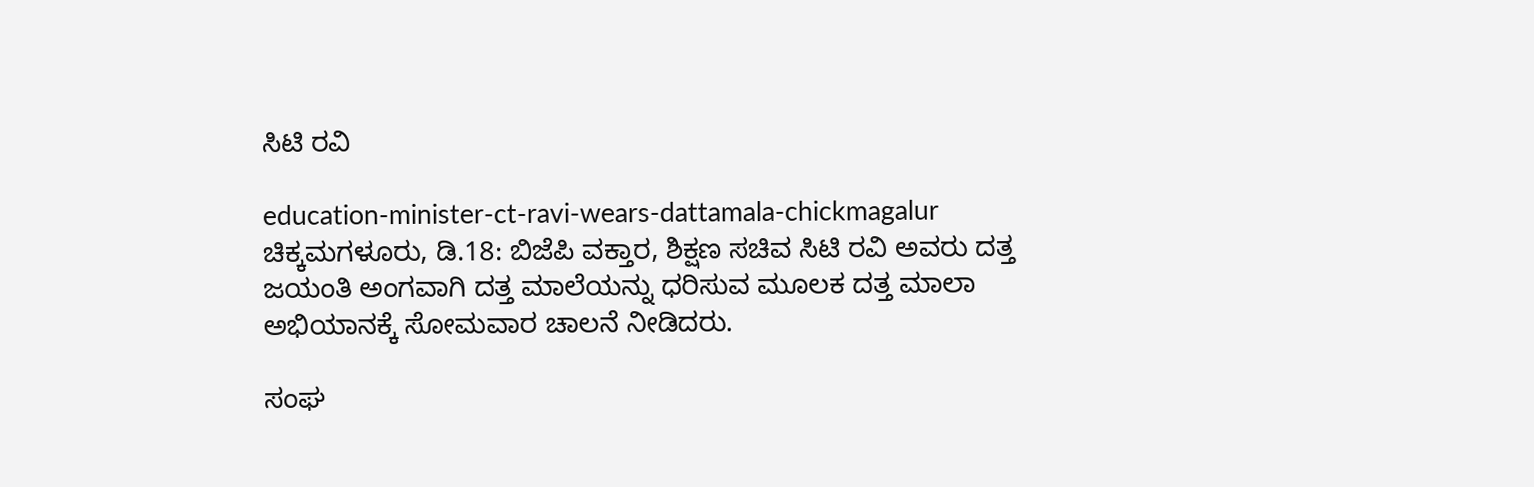ಸಿಟಿ ರವಿ

education-minister-ct-ravi-wears-dattamala-chickmagalur
ಚಿಕ್ಕಮಗಳೂರು, ಡಿ.18: ಬಿಜೆಪಿ ವಕ್ತಾರ, ಶಿಕ್ಷಣ ಸಚಿವ ಸಿಟಿ ರವಿ ಅವರು ದತ್ತ ಜಯಂತಿ ಅಂಗವಾಗಿ ದತ್ತ ಮಾಲೆಯನ್ನು ಧರಿಸುವ ಮೂಲಕ ದತ್ತ ಮಾಲಾ ಅಭಿಯಾನಕ್ಕೆ ಸೋಮವಾರ ಚಾಲನೆ ನೀಡಿದರು.

ಸಂಘ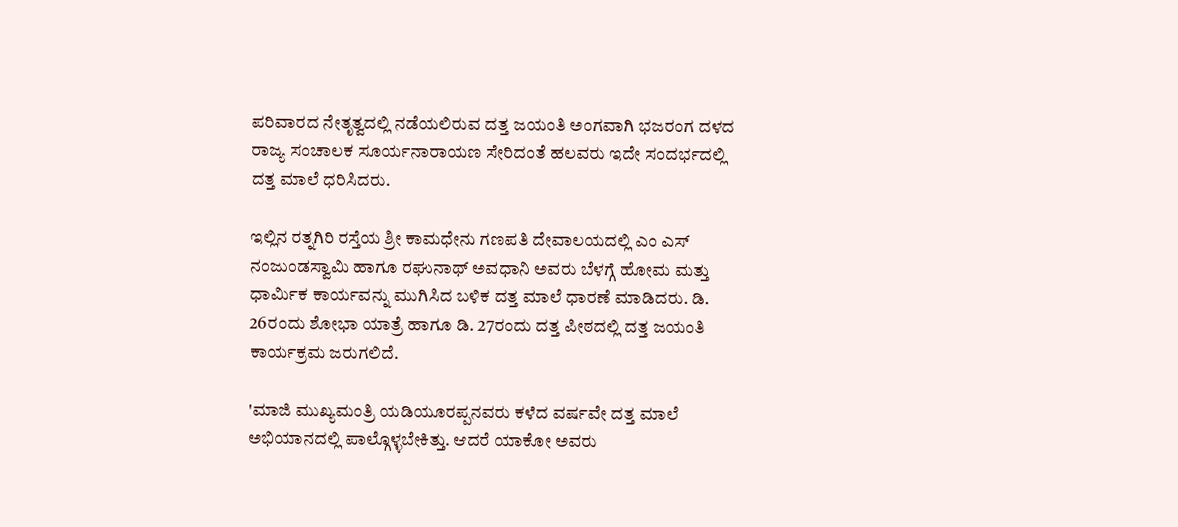ಪರಿವಾರದ ನೇತೃತ್ವದಲ್ಲಿ ನಡೆಯಲಿರುವ ದತ್ತ ಜಯಂತಿ ಅಂಗವಾಗಿ ಭಜರಂಗ ದಳದ ರಾಜ್ಯ ಸಂಚಾಲಕ ಸೂರ್ಯನಾರಾಯಣ ಸೇರಿದಂತೆ ಹಲವರು ಇದೇ ಸಂದರ್ಭದಲ್ಲಿ ದತ್ತ ಮಾಲೆ ಧರಿಸಿದರು.

ಇಲ್ಲಿನ ರತ್ನಗಿರಿ ರಸ್ತೆಯ ಶ್ರೀ ಕಾಮಧೇನು ಗಣಪತಿ ದೇವಾಲಯದಲ್ಲಿ ಎಂ ಎಸ್ ನಂಜುಂಡಸ್ವಾಮಿ ಹಾಗೂ ರಘುನಾಥ್ ಅವಧಾನಿ ಅವರು ಬೆಳಗ್ಗೆ ಹೋಮ ಮತ್ತು ಧಾರ್ಮಿಕ ಕಾರ್ಯವನ್ನು ಮುಗಿಸಿದ ಬಳಿಕ ದತ್ತ ಮಾಲೆ ಧಾರಣೆ ಮಾಡಿದರು. ಡಿ. 26ರಂದು ಶೋಭಾ ಯಾತ್ರೆ ಹಾಗೂ ಡಿ. 27ರಂದು ದತ್ತ ಪೀಠದಲ್ಲಿ ದತ್ತ ಜಯಂತಿ ಕಾರ್ಯಕ್ರಮ ಜರುಗಲಿದೆ.

'ಮಾಜಿ ಮುಖ್ಯಮಂತ್ರಿ ಯಡಿಯೂರಪ್ಪನವರು ಕಳೆದ ವರ್ಷವೇ ದತ್ತ ಮಾಲೆ ಅಭಿಯಾನದಲ್ಲಿ ಪಾಲ್ಗೊಳ್ಳಬೇಕಿತ್ತು. ಆದರೆ ಯಾಕೋ ಅವರು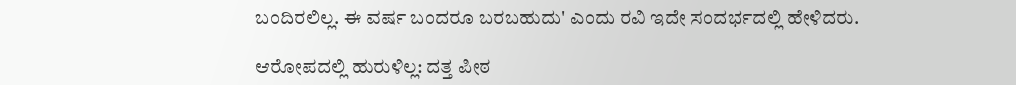ಬಂದಿರಲಿಲ್ಲ. ಈ ವರ್ಷ ಬಂದರೂ ಬರಬಹುದು' ಎಂದು ರವಿ ಇದೇ ಸಂದರ್ಭದಲ್ಲಿ ಹೇಳಿದರು.

ಆರೋಪದಲ್ಲಿ ಹುರುಳಿಲ್ಲ: ದತ್ತ ಪೀಠ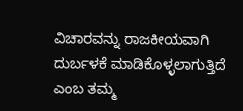ವಿಚಾರವನ್ನು ರಾಜಕೀಯವಾಗಿ ದುರ್ಬಳಕೆ ಮಾಡಿಕೊಳ್ಳಲಾಗುತ್ತಿದೆ ಎಂಬ ತಮ್ಮ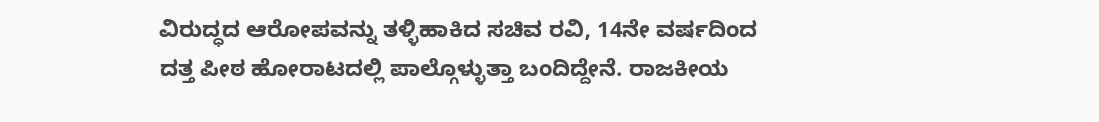ವಿರುದ್ಧದ ಆರೋಪವನ್ನು ತಳ್ಳಿಹಾಕಿದ ಸಚಿವ ರವಿ, 14ನೇ ವರ್ಷದಿಂದ ದತ್ತ ಪೀಠ ಹೋರಾಟದಲ್ಲಿ ಪಾಲ್ಗೊಳ್ಳುತ್ತಾ ಬಂದಿದ್ದೇನೆ. ರಾಜಕೀಯ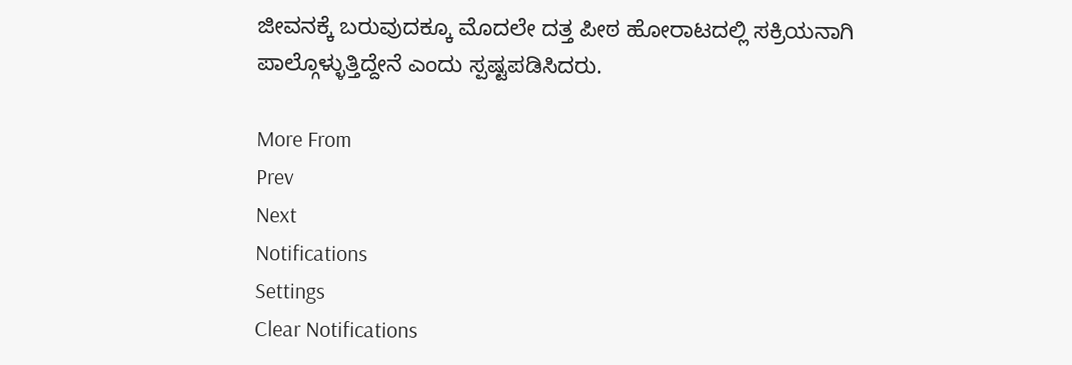ಜೀವನಕ್ಕೆ ಬರುವುದಕ್ಕೂ ಮೊದಲೇ ದತ್ತ ಪೀಠ ಹೋರಾಟದಲ್ಲಿ ಸಕ್ರಿಯನಾಗಿ ಪಾಲ್ಗೊಳ್ಳುತ್ತಿದ್ದೇನೆ ಎಂದು ಸ್ಪಷ್ಟಪಡಿಸಿದರು.

More From
Prev
Next
Notifications
Settings
Clear Notifications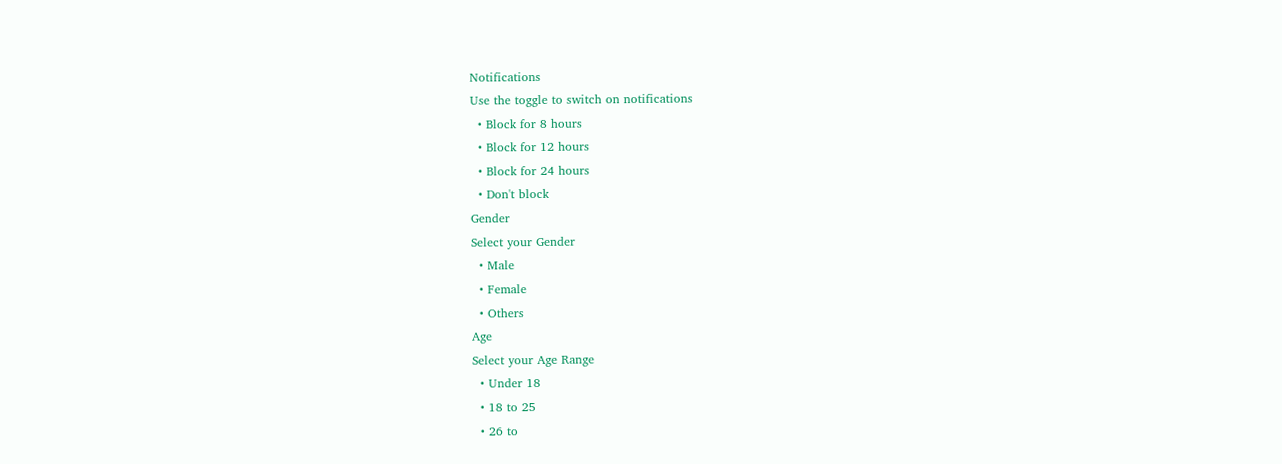Notifications
Use the toggle to switch on notifications
  • Block for 8 hours
  • Block for 12 hours
  • Block for 24 hours
  • Don't block
Gender
Select your Gender
  • Male
  • Female
  • Others
Age
Select your Age Range
  • Under 18
  • 18 to 25
  • 26 to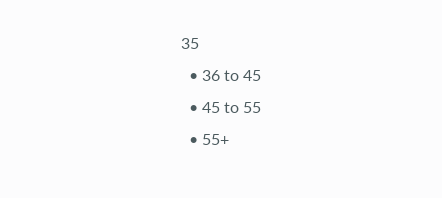35
  • 36 to 45
  • 45 to 55
  • 55+